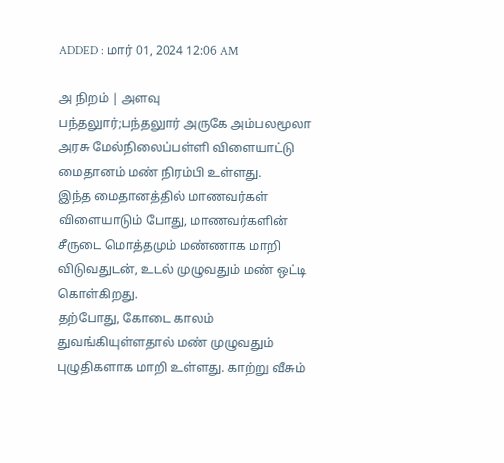ADDED : மார் 01, 2024 12:06 AM

அ நிறம் | அளவு
பந்தலுார்;பந்தலுார் அருகே அம்பலமூலா அரசு மேல்நிலைப்பள்ளி விளையாட்டு மைதானம் மண் நிரம்பி உள்ளது.
இந்த மைதானத்தில் மாணவர்கள் விளையாடும் போது, மாணவர்களின் சீருடை மொத்தமும் மண்ணாக மாறி விடுவதுடன், உடல் முழுவதும் மண் ஒட்டி கொள்கிறது.
தற்போது, கோடை காலம் துவங்கியுள்ளதால் மண் முழுவதும் புழுதிகளாக மாறி உள்ளது. காற்று வீசும்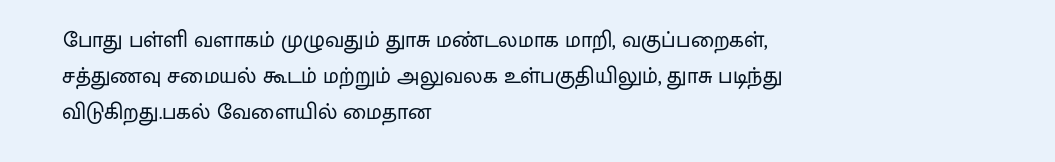போது பள்ளி வளாகம் முழுவதும் துாசு மண்டலமாக மாறி, வகுப்பறைகள், சத்துணவு சமையல் கூடம் மற்றும் அலுவலக உள்பகுதியிலும், துாசு படிந்து விடுகிறது.பகல் வேளையில் மைதான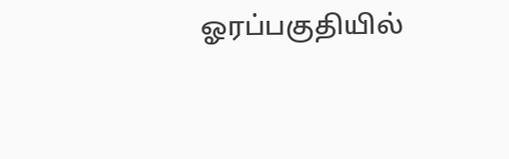ஓரப்பகுதியில்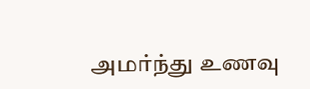அமர்ந்து உணவு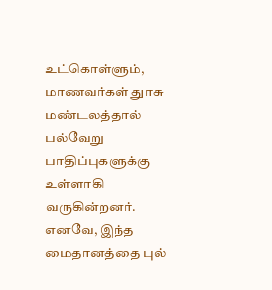உட்கொள்ளும், மாணவர்கள் துாசு மண்டலத்தால் பல்வேறு பாதிப்புகளுக்கு உள்ளாகி வருகின்றனர்.
எனவே, இந்த மைதானத்தை புல்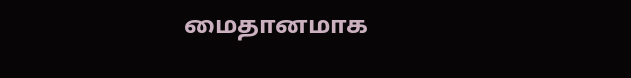மைதானமாக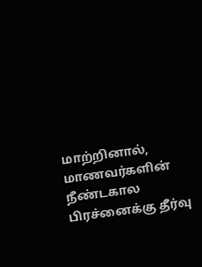மாற்றினால், மாணவர்களின் நீண்டகால பிரச்னைக்கு தீர்வு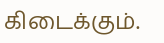கிடைக்கும்.